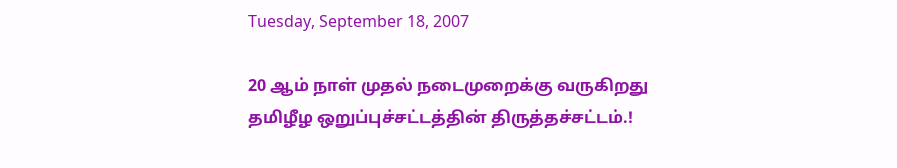Tuesday, September 18, 2007

20 ஆம் நாள் முதல் நடைமுறைக்கு வருகிறது தமிழீழ ஒறுப்புச்சட்டத்தின் திருத்தச்சட்டம்.!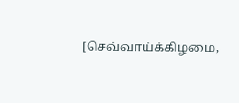[செவ்வாய்க்கிழமை,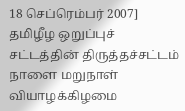18 செப்ரெம்பர் 2007] தமிழீழ ஒறுப்புச் சட்டத்தின் திருத்தச்சட்டம் நாளை மறுநாள் வியாழக்கிழமை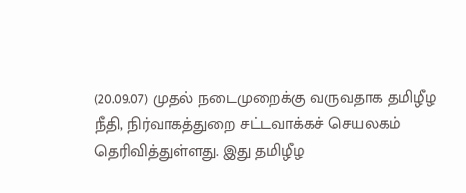(20.09.07) முதல் நடைமுறைக்கு வருவதாக தமிழீழ நீதி, நிர்வாகத்துறை சட்டவாக்கச் செயலகம் தெரிவித்துள்ளது. இது தமிழீழ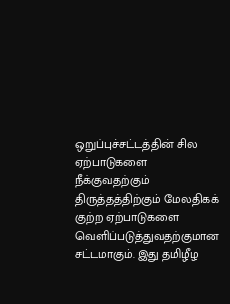ஒறுப்புச்சட்டத்தின் சில ஏற்பாடுகளை நீக்குவதற்கும் திருத்தத்திற்கும் மேலதிகக் குற்ற ஏற்பாடுகளை வெளிப்படுத்துவதற்குமான சட்டமாகும். இது தமிழீழ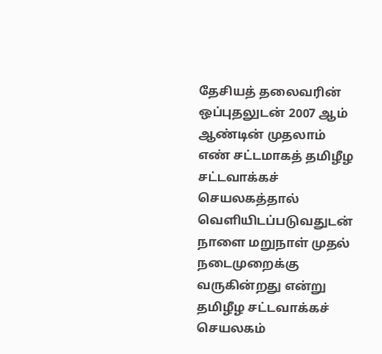தேசியத் தலைவரின் ஒப்புதலுடன் 2007 ஆம் ஆண்டின் முதலாம் எண் சட்டமாகத் தமிழீழ சட்டவாக்கச் செயலகத்தால் வெளியிடப்படுவதுடன் நாளை மறுநாள் முதல் நடைமுறைக்கு வருகின்றது என்று தமிழீழ சட்டவாக்கச் செயலகம்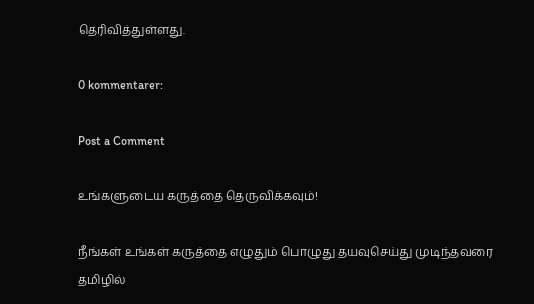தெரிவித்துள்ளது.

0 kommentarer:

Post a Comment

உங்களுடைய கருத்தை தெருவிக்கவும்!

நீங்கள் உங்கள் கருத்தை எழுதும் பொழுது தயவுசெய்து முடிந்தவரை தமிழில்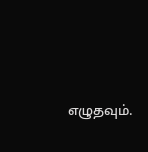எழுதவும்.